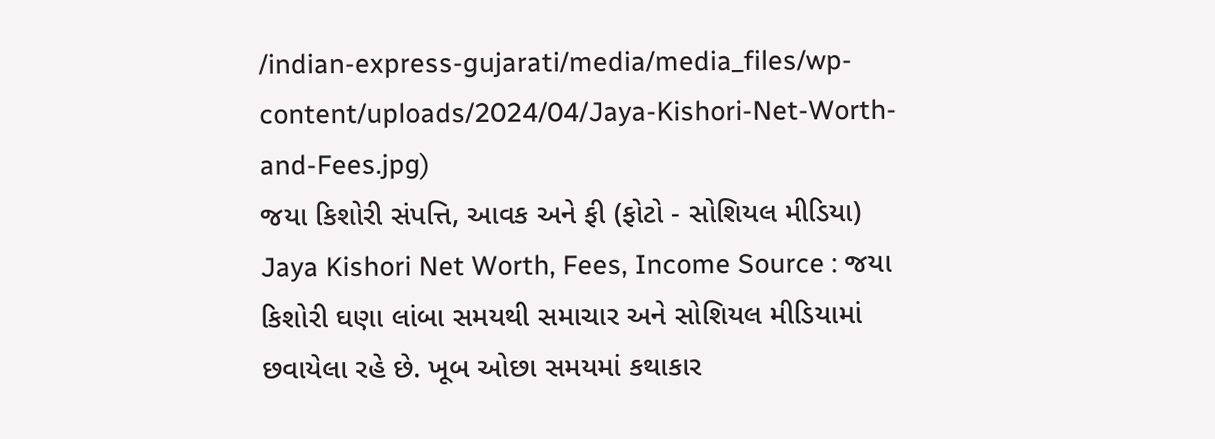/indian-express-gujarati/media/media_files/wp-content/uploads/2024/04/Jaya-Kishori-Net-Worth-and-Fees.jpg)
જયા કિશોરી સંપત્તિ, આવક અને ફી (ફોટો - સોશિયલ મીડિયા)
Jaya Kishori Net Worth, Fees, Income Source : જયા કિશોરી ઘણા લાંબા સમયથી સમાચાર અને સોશિયલ મીડિયામાં છવાયેલા રહે છે. ખૂબ ઓછા સમયમાં કથાકાર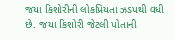જયા કિશોરીની લોકપ્રિયતા ઝડપથી વધી છે. જયા કિશોરી જેટલી પોતાની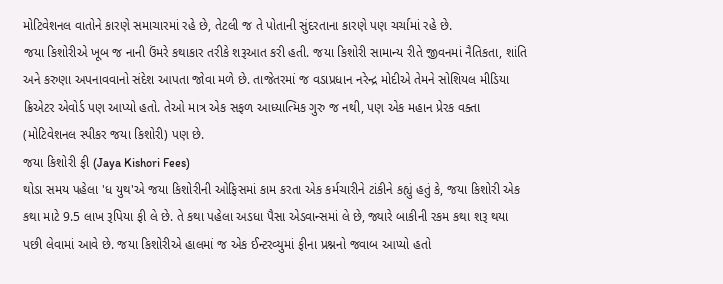મોટિવેશનલ વાતોને કારણે સમાચારમાં રહે છે, તેટલી જ તે પોતાની સુંદરતાના કારણે પણ ચર્ચામાં રહે છે.
જયા કિશોરીએ ખૂબ જ નાની ઉંમરે કથાકાર તરીકે શરૂઆત કરી હતી. જયા કિશોરી સામાન્ય રીતે જીવનમાં નૈતિકતા, શાંતિ અને કરુણા અપનાવવાનો સંદેશ આપતા જોવા મળે છે. તાજેતરમાં જ વડાપ્રધાન નરેન્દ્ર મોદીએ તેમને સોશિયલ મીડિયા ક્રિએટર એવોર્ડ પણ આપ્યો હતો. તેઓ માત્ર એક સફળ આધ્યાત્મિક ગુરુ જ નથી, પણ એક મહાન પ્રેરક વક્તા (મોટિવેશનલ સ્પીકર જયા કિશોરી) પણ છે.
જયા કિશોરી ફી (Jaya Kishori Fees)
થોડા સમય પહેલા 'ધ યુથ'એ જયા કિશોરીની ઓફિસમાં કામ કરતા એક કર્મચારીને ટાંકીને કહ્યું હતું કે, જયા કિશોરી એક કથા માટે 9.5 લાખ રૂપિયા ફી લે છે. તે કથા પહેલા અડધા પૈસા એડવાન્સમાં લે છે, જ્યારે બાકીની રકમ કથા શરૂ થયા પછી લેવામાં આવે છે. જયા કિશોરીએ હાલમાં જ એક ઈન્ટરવ્યુમાં ફીના પ્રશ્નનો જવાબ આપ્યો હતો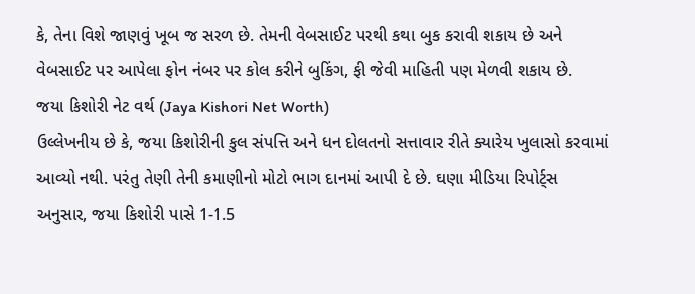કે, તેના વિશે જાણવું ખૂબ જ સરળ છે. તેમની વેબસાઈટ પરથી કથા બુક કરાવી શકાય છે અને વેબસાઈટ પર આપેલા ફોન નંબર પર કોલ કરીને બુકિંગ, ફી જેવી માહિતી પણ મેળવી શકાય છે.
જયા કિશોરી નેટ વર્થ (Jaya Kishori Net Worth)
ઉલ્લેખનીય છે કે, જયા કિશોરીની કુલ સંપત્તિ અને ધન દોલતનો સત્તાવાર રીતે ક્યારેય ખુલાસો કરવામાં આવ્યો નથી. પરંતુ તેણી તેની કમાણીનો મોટો ભાગ દાનમાં આપી દે છે. ઘણા મીડિયા રિપોર્ટ્સ અનુસાર, જયા કિશોરી પાસે 1-1.5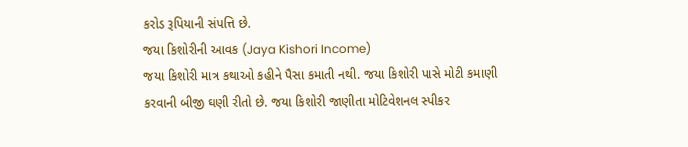કરોડ રૂપિયાની સંપત્તિ છે.
જયા કિશોરીની આવક (Jaya Kishori Income)
જયા કિશોરી માત્ર કથાઓ કહીને પૈસા કમાતી નથી. જયા કિશોરી પાસે મોટી કમાણી કરવાની બીજી ઘણી રીતો છે. જયા કિશોરી જાણીતા મોટિવેશનલ સ્પીકર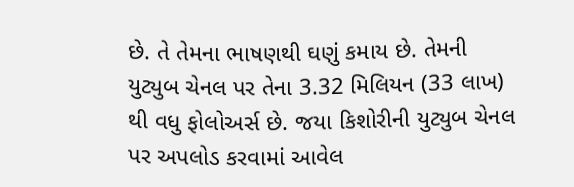છે. તે તેમના ભાષણથી ઘણું કમાય છે. તેમની યુટ્યુબ ચેનલ પર તેના 3.32 મિલિયન (33 લાખ) થી વધુ ફોલોઅર્સ છે. જયા કિશોરીની યુટ્યુબ ચેનલ પર અપલોડ કરવામાં આવેલ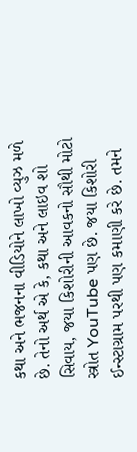કથા અને ભજનના વીડિયોને લાખો વ્યુઝ મળે છે. તેનો અર્થ એ કે, કથા અને લાઇવ શો સિવાય, જયા કિશોરીની આવકનો સૌથી મોટો સ્ત્રોત YouTube પણ છે. જયા કિશોરી ઈન્સ્ટાગ્રામ પરથી પણ કમાણી કરે છે. તમને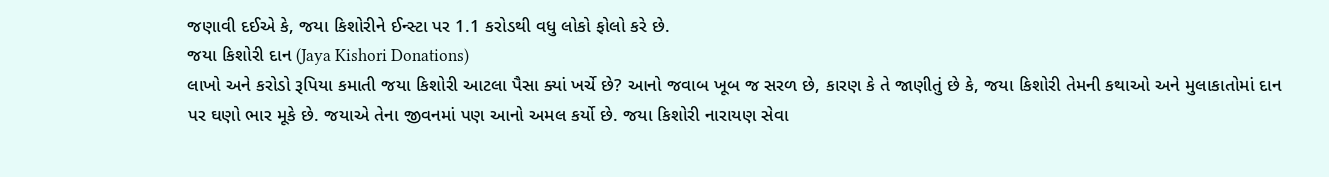જણાવી દઈએ કે, જયા કિશોરીને ઈન્સ્ટા પર 1.1 કરોડથી વધુ લોકો ફોલો કરે છે.
જયા કિશોરી દાન (Jaya Kishori Donations)
લાખો અને કરોડો રૂપિયા કમાતી જયા કિશોરી આટલા પૈસા ક્યાં ખર્ચે છે? આનો જવાબ ખૂબ જ સરળ છે, કારણ કે તે જાણીતું છે કે, જયા કિશોરી તેમની કથાઓ અને મુલાકાતોમાં દાન પર ઘણો ભાર મૂકે છે. જયાએ તેના જીવનમાં પણ આનો અમલ કર્યો છે. જયા કિશોરી નારાયણ સેવા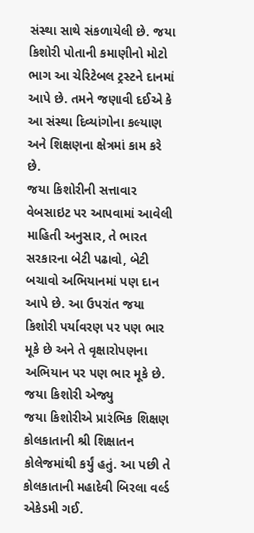સંસ્થા સાથે સંકળાયેલી છે. જયા કિશોરી પોતાની કમાણીનો મોટો ભાગ આ ચેરિટેબલ ટ્રસ્ટને દાનમાં આપે છે. તમને જણાવી દઈએ કે આ સંસ્થા દિવ્યાંગોના કલ્યાણ અને શિક્ષણના ક્ષેત્રમાં કામ કરે છે.
જયા કિશોરીની સત્તાવાર વેબસાઇટ પર આપવામાં આવેલી માહિતી અનુસાર, તે ભારત સરકારના બેટી પઢાવો, બેટી બચાવો અભિયાનમાં પણ દાન આપે છે. આ ઉપરાંત જયા કિશોરી પર્યાવરણ પર પણ ભાર મૂકે છે અને તે વૃક્ષારોપણના અભિયાન પર પણ ભાર મૂકે છે.
જયા કિશોરી એજ્યુ
જયા કિશોરીએ પ્રારંભિક શિક્ષણ કોલકાતાની શ્રી શિક્ષાતન કોલેજમાંથી કર્યું હતું. આ પછી તે કોલકાતાની મહાદેવી બિરલા વર્લ્ડ એકેડમી ગઈ.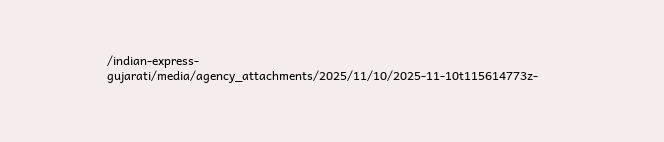/indian-express-gujarati/media/agency_attachments/2025/11/10/2025-11-10t115614773z-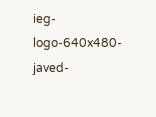ieg-logo-640x480-javed-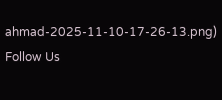ahmad-2025-11-10-17-26-13.png)
Follow Us